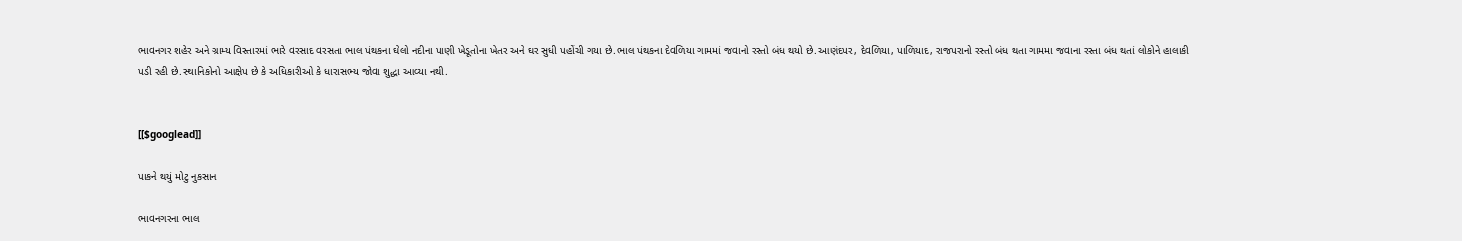ભાવનગર શહેર અને ગ્રામ્ય વિસ્તારમાં ભારે વરસાદ વરસતા ભાલ પંથકના ઘેલો નદીના પાણી ખેડૂતોના ખેતર અને ઘર સુધી પહોંચી ગયા છે.ભાલ પંથકના દેવળિયા ગામમાં જવાનો રસ્તો બંધ થયો છે.આણંદપર, દેવળિયા, પાળિયાદ, રાજપરાનો રસ્તો બંધ થતા ગામમા જવાના રસ્તા બંધ થતાં લોકોને હાલાકી પડી રહી છે.સ્થાનિકોનો આક્ષેપ છે કે અધિકારીઓ કે ધારાસભ્ય જોવા શુદ્ધા આવ્યા નથી.


[[$googlead]]

પાકને થયું મોટુ નુકસાન

ભાવનગરના ભાલ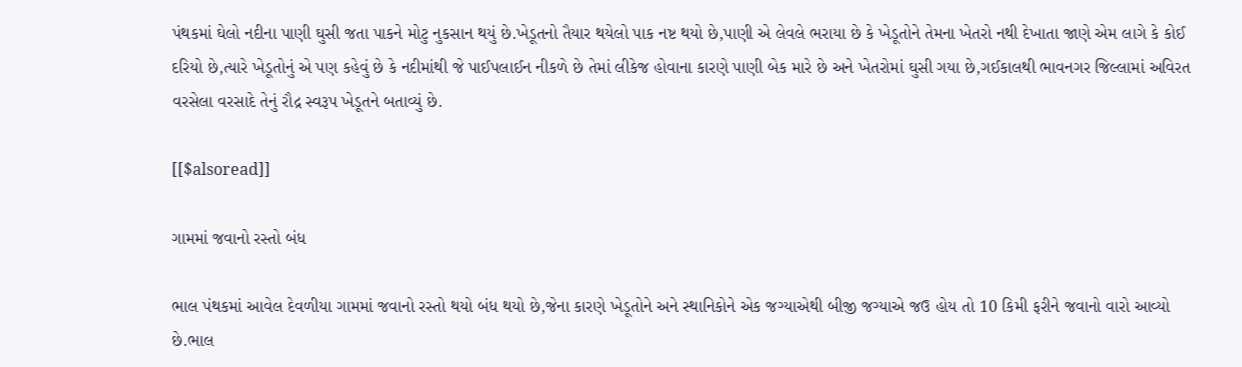પંથકમાં ઘેલો નદીના પાણી ઘુસી જતા પાકને મોટુ નુકસાન થયું છે.ખેડૂતનો તૈયાર થયેલો પાક નષ્ટ થયો છે,પાણી એ લેવલે ભરાયા છે કે ખેડૂતોને તેમના ખેતરો નથી દેખાતા જાણે એમ લાગે કે કોઈ દરિયો છે,ત્યારે ખેડૂતોનું એ પણ કહેવું છે કે નદીમાંથી જે પાઈપલાઈન નીકળે છે તેમાં લીકેજ હોવાના કારણે પાણી બેક મારે છે અને ખેતરોમાં ઘુસી ગયા છે,ગઈકાલથી ભાવનગર જિલ્લામાં અવિરત વરસેલા વરસાદે તેનું રૌદ્ર સ્વરૂપ ખેડૂતને બતાવ્યું છે.

[[$alsoread]]

ગામમાં જવાનો રસ્તો બંધ

ભાલ પંથકમાં આવેલ દેવળીયા ગામમાં જવાનો રસ્તો થયો બંધ થયો છે,જેના કારણે ખેડૂતોને અને સ્થાનિકોને એક જગ્યાએથી બીજી જગ્યાએ જઉ હોય તો 10 કિમી ફરીને જવાનો વારો આવ્યો છે.ભાલ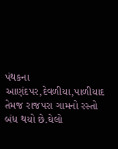પંથકના આણંદપર,દેવળીયા,પાળીયાદ તેમજ રાજપરા ગામનો રસ્તો બંધ થયો છે.ઘેલો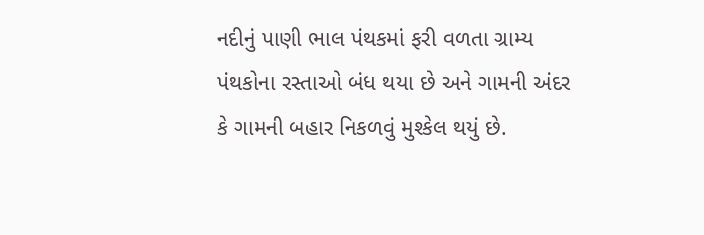નદીનું પાણી ભાલ પંથકમાં ફરી વળતા ગ્રામ્ય પંથકોના રસ્તાઓ બંધ થયા છે અને ગામની અંદર કે ગામની બહાર નિકળવું મુશ્કેલ થયું છે.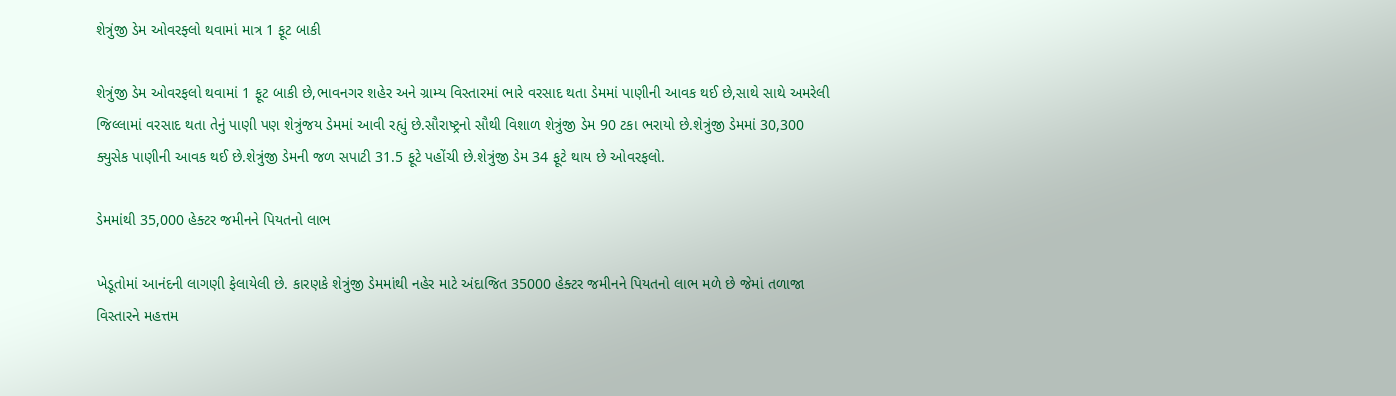શેત્રુંજી ડેમ ઓવરફ્લો થવામાં માત્ર 1 ફૂટ બાકી

શેત્રુંજી ડેમ ઓવરફલો થવામાં 1 ફૂટ બાકી છે,ભાવનગર શહેર અને ગ્રામ્ય વિસ્તારમાં ભારે વરસાદ થતા ડેમમાં પાણીની આવક થઈ છે,સાથે સાથે અમરેલી જિલ્લામાં વરસાદ થતા તેનું પાણી પણ શેત્રુંજય ડેમમાં આવી રહ્યું છે.સૌરાષ્ટ્રનો સૌથી વિશાળ શેત્રુંજી ડેમ 90 ટકા ભરાયો છે.શેત્રુંજી ડેમમાં 30,300 ક્યુસેક પાણીની આવક થઈ છે.શેત્રુંજી ડેમની જળ સપાટી 31.5 ફૂટે પહોંચી છે.શેત્રુંજી ડેમ 34 ફૂટે થાય છે ઓવરફલો.

ડેમમાંથી 35,000 હેક્ટર જમીનને પિયતનો લાભ

ખેડૂતોમાં આનંદની લાગણી ફેલાયેલી છે. કારણકે શેત્રુંજી ડેમમાંથી નહેર માટે અંદાજિત 35000 હેક્ટર જમીનને પિયતનો લાભ મળે છે જેમાં તળાજા વિસ્તારને મહત્તમ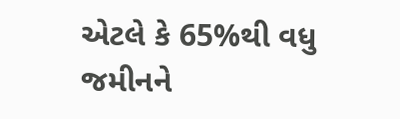એટલે કે 65%થી વધુ જમીનને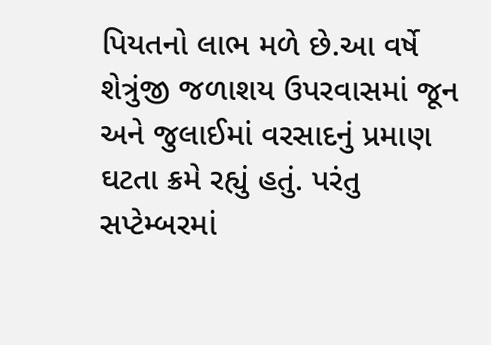પિયતનો લાભ મળે છે.આ વર્ષે શેત્રુંજી જળાશય ઉપરવાસમાં જૂન અને જુલાઈમાં વરસાદનું પ્રમાણ ઘટતા ક્રમે રહ્યું હતું. પરંતુ સપ્ટેમ્બરમાં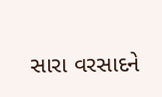સારા વરસાદને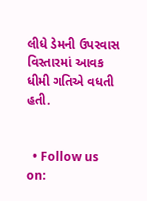લીધે ડેમની ઉપરવાસ વિસ્તારમાં આવક ધીમી ગતિએ વધતી હતી.


  • Follow us on: